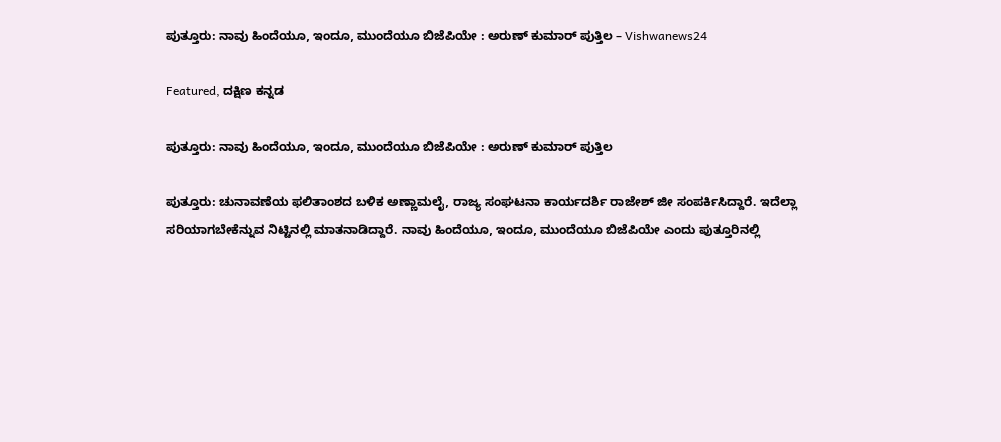ಪುತ್ತೂರು: ನಾವು ಹಿಂದೆಯೂ, ಇಂದೂ, ಮುಂದೆಯೂ ಬಿಜೆಪಿಯೇ : ಅರುಣ್ ಕುಮಾರ್ ಪುತ್ತಿಲ – Vishwanews24

Featured, ದಕ್ಷಿಣ ಕನ್ನಡ

ಪುತ್ತೂರು: ನಾವು ಹಿಂದೆಯೂ, ಇಂದೂ, ಮುಂದೆಯೂ ಬಿಜೆಪಿಯೇ : ಅರುಣ್ ಕುಮಾರ್ ಪುತ್ತಿಲ

ಪುತ್ತೂರು: ಚುನಾವಣೆಯ ಫಲಿತಾಂಶದ ಬಳಿಕ ಅಣ್ಣಾಮಲೈ, ರಾಜ್ಯ ಸಂಘಟನಾ ಕಾರ್ಯದರ್ಶಿ ರಾಜೇಶ್ ಜೀ ಸಂಪರ್ಕಿಸಿದ್ದಾರೆ. ಇದೆಲ್ಲಾ ಸರಿಯಾಗಬೇಕೆನ್ನುವ ನಿಟ್ಟಿನಲ್ಲಿ ಮಾತನಾಡಿದ್ದಾರೆ. ನಾವು ಹಿಂದೆಯೂ, ಇಂದೂ, ಮುಂದೆಯೂ ಬಿಜೆಪಿಯೇ ಎಂದು ಪುತ್ತೂರಿನಲ್ಲಿ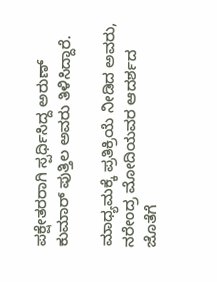ಪಕ್ಷೇತರರಾಗಿ ಸ್ಪರ್ಧಿಸಿದ್ದ ಅರುಣ್ ಕುಮಾರ್ ಪುತ್ತಿಲ ಅವರು ತಿಳಿಸಿದ್ದಾರೆ.

ಮಾಧ್ಯಮಕ್ಕೆ ಪ್ರತಿಕ್ರಿಯೆ ನೀಡಿದ ಅವರು, ನರೇಂದ್ರ ಮೋದಿಯವರ ಆದರ್ಶದ ಜೊತೆಗೆ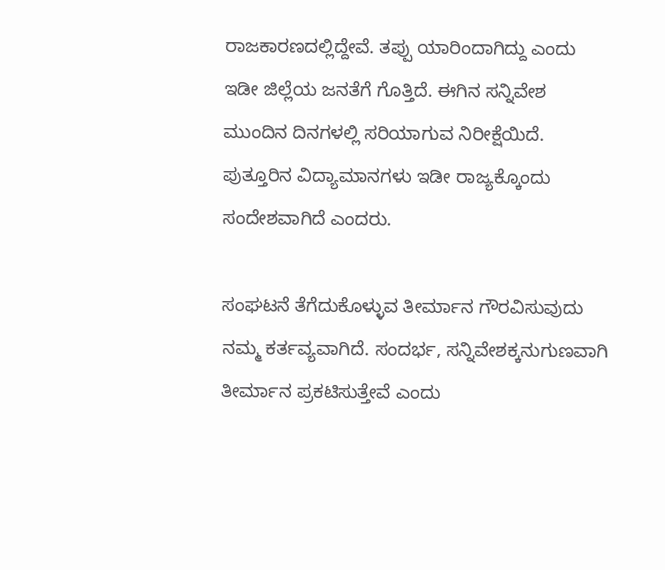ರಾಜಕಾರಣದಲ್ಲಿದ್ದೇವೆ. ತಪ್ಪು ಯಾರಿಂದಾಗಿದ್ದು ಎಂದು ಇಡೀ ಜಿಲ್ಲೆಯ ಜನತೆಗೆ ಗೊತ್ತಿದೆ. ಈಗಿನ ಸನ್ನಿವೇಶ ಮುಂದಿನ ದಿನಗಳಲ್ಲಿ ಸರಿಯಾಗುವ ನಿರೀಕ್ಷೆಯಿದೆ. ಪುತ್ತೂರಿನ ವಿದ್ಯಾಮಾನಗಳು ಇಡೀ ರಾಜ್ಯಕ್ಕೊಂದು ಸಂದೇಶವಾಗಿದೆ ಎಂದರು.

ಸಂಘಟನೆ ತೆಗೆದುಕೊಳ್ಳುವ ತೀರ್ಮಾನ ಗೌರವಿಸುವುದು ನಮ್ಮ ಕರ್ತವ್ಯವಾಗಿದೆ. ಸಂದರ್ಭ, ಸನ್ನಿವೇಶಕ್ಕನುಗುಣವಾಗಿ ತೀರ್ಮಾನ ಪ್ರಕಟಿಸುತ್ತೇವೆ ಎಂದು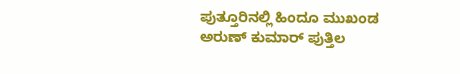ಪುತ್ತೂರಿನಲ್ಲಿ ಹಿಂದೂ ಮುಖಂಡ ಅರುಣ್ ಕುಮಾರ್ ಪುತ್ತಿಲ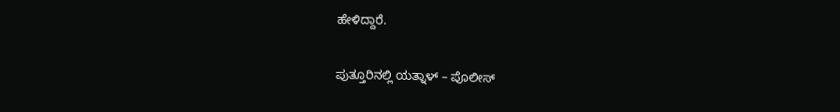ಹೇಳಿದ್ದಾರೆ.

ಪುತ್ತೂರಿನಲ್ಲಿ ಯತ್ನಾಳ್ – ಪೊಲೀಸ್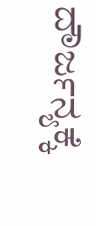ದೌರ್ಜನ್ಯಕ್ಕೆ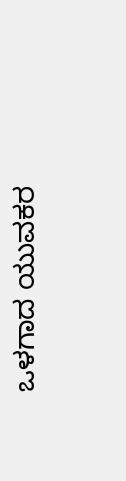ಒಳಗಾದ ಯುವಕರ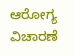ಆರೋಗ್ಯ ವಿಚಾರಣೆ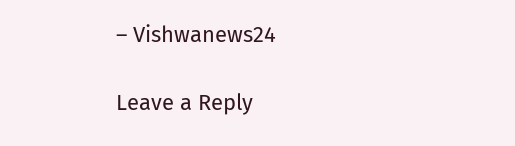– Vishwanews24

Leave a Reply